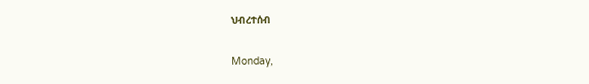ህብረተሰብ

Monday,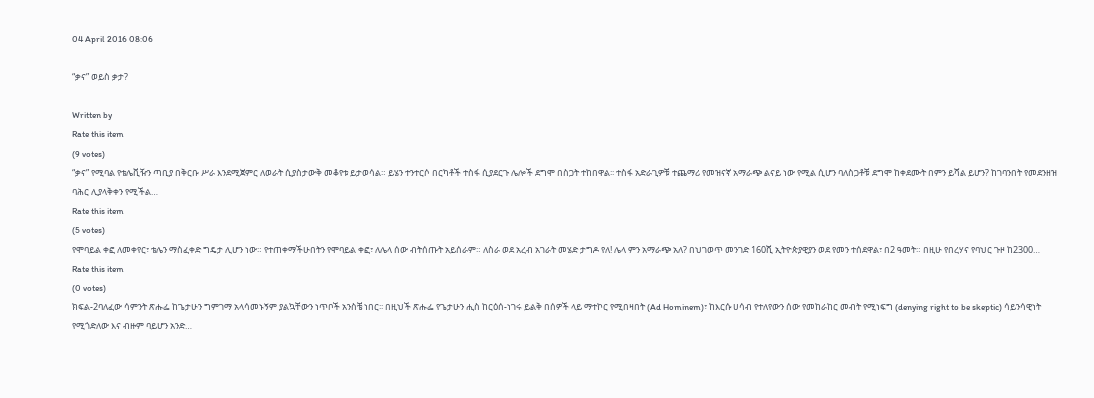04 April 2016 08:06

“ቃና” ወይስ ቃታ?

Written by
Rate this item
(9 votes)
“ቃና” የሚባል የቴሌቪዥን ጣቢያ በቅርቡ ሥራ እንደሚጀምር ለወራት ሲያስታውቅ መቆየቱ ይታወሳል። ይሄን ተንተርሶ በርካቶች ተስፋ ሲያደርጉ ሌሎች ደግሞ በስጋት ተከበዋል፡፡ ተስፋ አድራጊዎቹ ተጨማሪ የመዝናኛ አማራጭ ልናይ ነው የሚል ሲሆን ባለስጋቶቹ ደግሞ ከቀደሙት በምን ይሻል ይሆን? ከገባንበት የመደንዘዝ ባሕር ሊያላቅቀን የሚችል…
Rate this item
(5 votes)
የሞባይል ቀፎ ለመቀየር፣ ቴሌን ማስፈቀድ ግዴታ ሊሆን ነው። የተጠቀማችሁበትን የሞባይል ቀፎ፣ ለሌላ ሰው ብትሰጡት አይሰራም። ለስራ ወደ አረብ አገራት መሄድ ታግዶ የለ! ሌላ ምን አማራጭ አለ? በህገወጥ መንገድ 160ሺ ኢትዮጵያዊያን ወደ የመን ተሰደዋል፣ በ2 ዓመት። በዚሁ የበረሃና የባህር ጉዞ ከ2300…
Rate this item
(0 votes)
ክፍል-2ባለፈው ሳምንት ጽሑፌ ከጌታሁን ግምገማ አላሳመኑኝም ያልኳቸውን ነጥቦች አንስቼ ነበር፡፡ በዚህች ጽሑፌ የጌታሁን ሒስ ከርዕሰ-ነገሩ ይልቅ በሰዎች ላይ ማተኮር የሚበዛበት (Ad Hominem)፣ ከእርሱ ሀሳብ የተለየውን ሰው የመከራከር መብት የሚነፍግ (denying right to be skeptic) ሳይንሳዊነት የሚጎድለው እና ብዙም ባይሆን አንድ…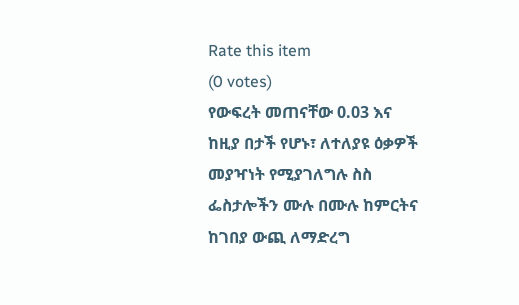Rate this item
(0 votes)
የውፍረት መጠናቸው 0.03 እና ከዚያ በታች የሆኑ፣ ለተለያዩ ዕቃዎች መያዣነት የሚያገለግሉ ስስ ፌስታሎችን ሙሉ በሙሉ ከምርትና ከገበያ ውጪ ለማድረግ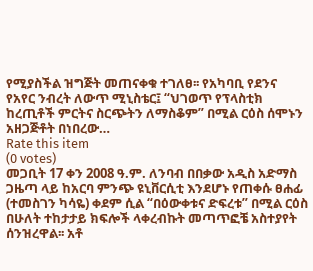የሚያስችል ዝግጅት መጠናቀቁ ተገለፀ፡፡ የአካባቢ የደንና የአየር ንብረት ለውጥ ሚኒስቴር፤ “ህገወጥ የፕላስቲክ ከረጢቶች ምርትና ስርጭትን ለማስቆም” በሚል ርዕስ ሰሞኑን አዘጋጅቶት በነበረው…
Rate this item
(0 votes)
መጋቢት 17 ቀን 2008 ዓ.ም. ለንባብ በበቃው አዲስ አድማስ ጋዜጣ ላይ ከአርባ ምንጭ ዩኒቨርሲቲ እንደሆኑ የጠቀሱ ፀሐፊ (ተመስገን ካሳዬ) ቀደም ሲል “በዕውቀቱና ድፍረቱ” በሚል ርዕስ በሁለት ተከታታይ ክፍሎች ላቀረብኩት መጣጥፎቼ አስተያየት ሰንዝረዋል፡፡ አቶ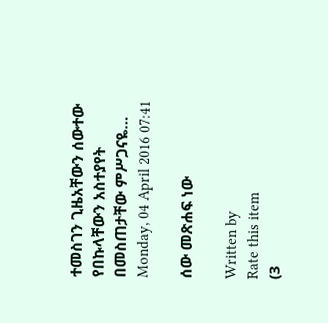ተመስገን ጊዜአቸውን ሰውተው የበኩላቸውን አስተያየት በመስጠታቸው ምሥጋናዬ…
Monday, 04 April 2016 07:41

ሰው መጽሐፍ ነው

Written by
Rate this item
(3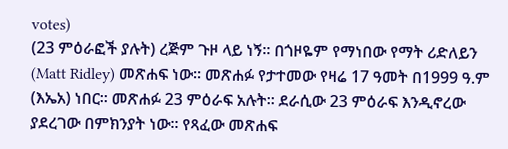votes)
(23 ምዕራፎች ያሉት) ረጅም ጉዞ ላይ ነኝ፡፡ በጎዞዬም የማነበው የማት ሪድለይን (Matt Ridley) መጽሐፍ ነው፡፡ መጽሐፉ የታተመው የዛሬ 17 ዓመት በ1999 ዓ.ም (እኤአ) ነበር። መጽሐፉ 23 ምዕራፍ አሉት፡፡ ደራሲው 23 ምዕራፍ እንዲኖረው ያደረገው በምክንያት ነው፡፡ የጻፈው መጽሐፍ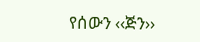የሰውን ‹‹ጅን››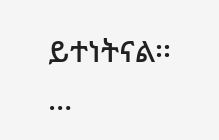ይተነትናል፡፡…